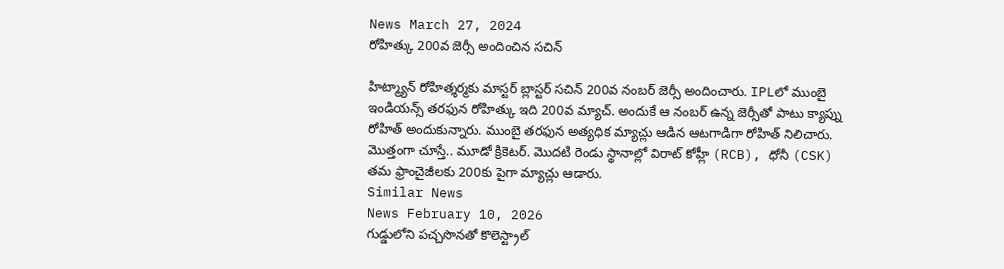News March 27, 2024
రోహిత్కు 200వ జెర్సీ అందించిన సచిన్

హిట్మ్యాన్ రోహిత్శర్మకు మాస్టర్ బ్లాస్టర్ సచిన్ 200వ నంబర్ జెర్సీ అందించారు. IPLలో ముంబై ఇండియన్స్ తరఫున రోహిత్కు ఇది 200వ మ్యాచ్. అందుకే ఆ నంబర్ ఉన్న జెర్సీతో పాటు క్యాప్ను రోహిత్ అందుకున్నారు. ముంబై తరఫున అత్యధిక మ్యాచ్లు ఆడిన ఆటగాడిగా రోహిత్ నిలిచారు. మొత్తంగా చూస్తే.. మూడో క్రికెటర్. మొదటి రెండు స్థానాల్లో విరాట్ కోహ్లీ (RCB), ధోనీ (CSK) తమ ఫ్రాంచైజీలకు 200కు పైగా మ్యాచ్లు ఆడారు.
Similar News
News February 10, 2026
గుడ్డులోని పచ్చసొనతో కొలెస్ట్రాల్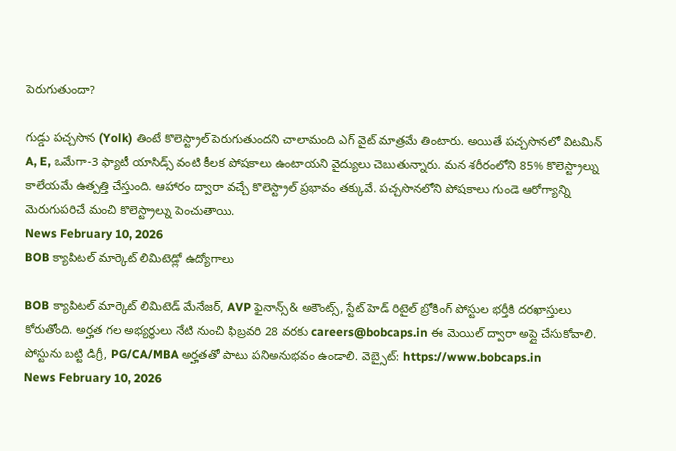పెరుగుతుందా?

గుడ్డు పచ్చసొన (Yolk) తింటే కొలెస్ట్రాల్ పెరుగుతుందని చాలామంది ఎగ్ వైట్ మాత్రమే తింటారు. అయితే పచ్చసొనలో విటమిన్ A, E, ఒమేగా-3 ఫ్యాటీ యాసిడ్స్ వంటి కీలక పోషకాలు ఉంటాయని వైద్యులు చెబుతున్నారు. మన శరీరంలోని 85% కొలెస్ట్రాల్ను కాలేయమే ఉత్పత్తి చేస్తుంది. ఆహారం ద్వారా వచ్చే కొలెస్ట్రాల్ ప్రభావం తక్కువే. పచ్చసొనలోని పోషకాలు గుండె ఆరోగ్యాన్ని మెరుగుపరిచే మంచి కొలెస్ట్రాల్ను పెంచుతాయి.
News February 10, 2026
BOB క్యాపిటల్ మార్కెట్ లిమిటెడ్లో ఉద్యోగాలు

BOB క్యాపిటల్ మార్కెట్ లిమిటెడ్ మేనేజర్, AVP ఫైనాన్స్& అకౌంట్స్, స్టేట్ హెడ్ రిటైల్ బ్రోకింగ్ పోస్టుల భర్తీకి దరఖాస్తులు కోరుతోంది. అర్హత గల అభ్యర్థులు నేటి నుంచి ఫిబ్రవరి 28 వరకు careers@bobcaps.in ఈ మెయిల్ ద్వారా అప్లై చేసుకోవాలి. పోస్టును బట్టి డిగ్రీ, PG/CA/MBA అర్హతతో పాటు పనిఅనుభవం ఉండాలి. వెబ్సైట్: https://www.bobcaps.in
News February 10, 2026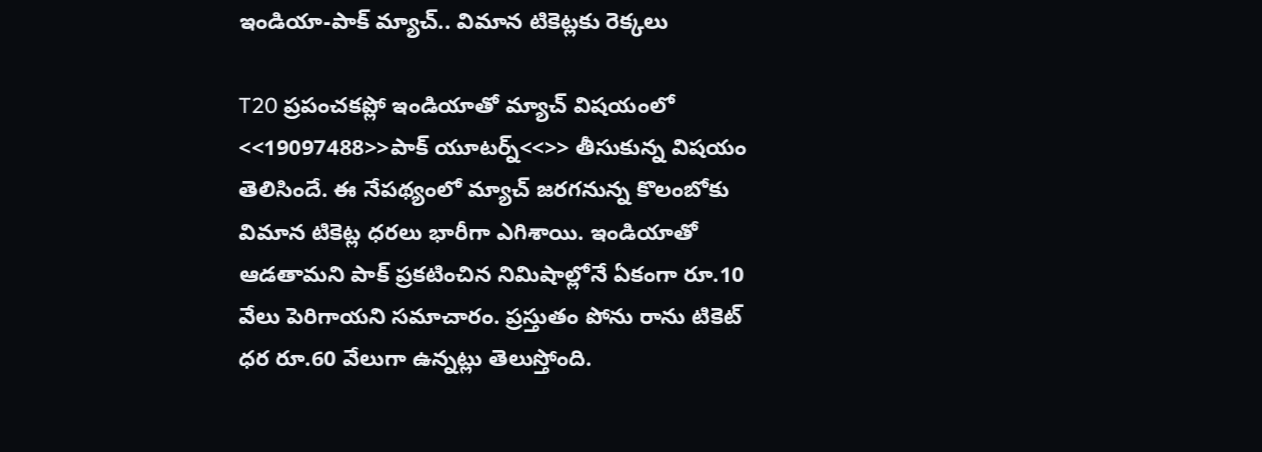ఇండియా-పాక్ మ్యాచ్.. విమాన టికెట్లకు రెక్కలు

T20 ప్రపంచకప్లో ఇండియాతో మ్యాచ్ విషయంలో <<19097488>>పాక్ యూటర్న్<<>> తీసుకున్న విషయం తెలిసిందే. ఈ నేపథ్యంలో మ్యాచ్ జరగనున్న కొలంబోకు విమాన టికెట్ల ధరలు భారీగా ఎగిశాయి. ఇండియాతో ఆడతామని పాక్ ప్రకటించిన నిమిషాల్లోనే ఏకంగా రూ.10 వేలు పెరిగాయని సమాచారం. ప్రస్తుతం పోను రాను టికెట్ ధర రూ.60 వేలుగా ఉన్నట్లు తెలుస్తోంది.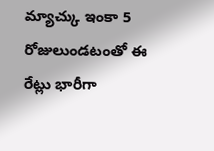మ్యాచ్కు ఇంకా 5 రోజులుండటంతో ఈ రేట్లు భారీగా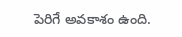పెరిగే అవకాశం ఉంది.